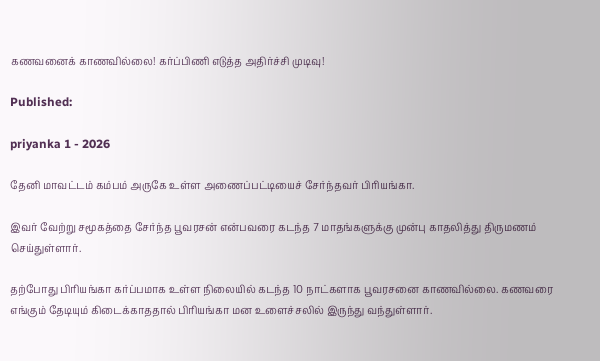கணவனைக் காணவில்லை! கர்ப்பிணி எடுத்த அதிர்ச்சி முடிவு!

Published:

priyanka 1 - 2026

தேனி மாவட்டம் கம்பம் அருகே உள்ள அணைப்பட்டியைச் சேர்ந்தவர் பிரியங்கா.

இவர் வேற்று சமூகத்தை சேர்ந்த பூவரசன் என்பவரை கடந்த 7 மாதங்களுக்கு முன்பு காதலித்து திருமணம் செய்துள்ளார்.

தற்போது பிரியங்கா கர்ப்பமாக உள்ள நிலையில் கடந்த 10 நாட்களாக பூவரசனை காணவில்லை. கணவரை எங்கும் தேடியும் கிடைக்காததால் பிரியங்கா மன உளைச்சலில் இருந்து வந்துள்ளார்.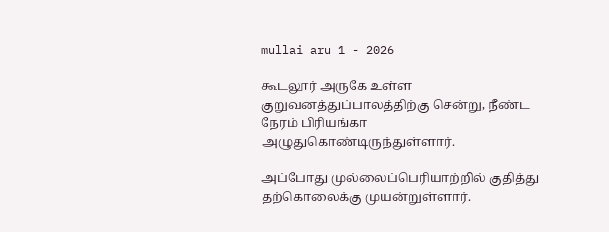mullai aru 1 - 2026

கூடலூர் அருகே உள்ள குறுவனத்துப்பாலத்திற்கு சென்று, நீண்ட நேரம் பிரியங்கா அழுதுகொண்டிருந்துள்ளார்.

அப்போது முல்லைப்பெரியாற்றில் குதித்து தற்கொலைக்கு முயன்றுள்ளார்.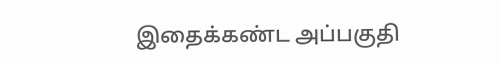இதைக்கண்ட அப்பகுதி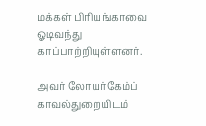மக்கள் பிரியங்காவை ஓடிவந்து காப்பாற்றியுள்ளனர்.

அவர் லோயர்கேம்ப் காவல்துறையிடம்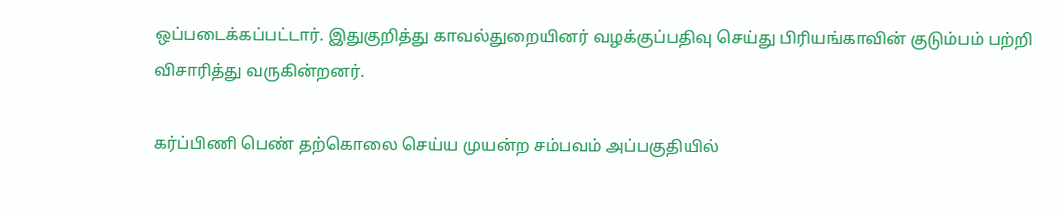ஒப்படைக்கப்பட்டார். இதுகுறித்து காவல்துறையினர் வழக்குப்பதிவு செய்து பிரியங்காவின் குடும்பம் பற்றி விசாரித்து வருகின்றனர்.

கர்ப்பிணி பெண் தற்கொலை செய்ய முயன்ற சம்பவம் அப்பகுதியில்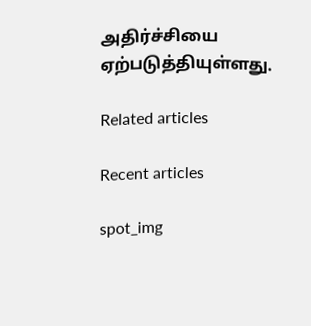அதிர்ச்சியை ஏற்படுத்தியுள்ளது.

Related articles

Recent articles

spot_img